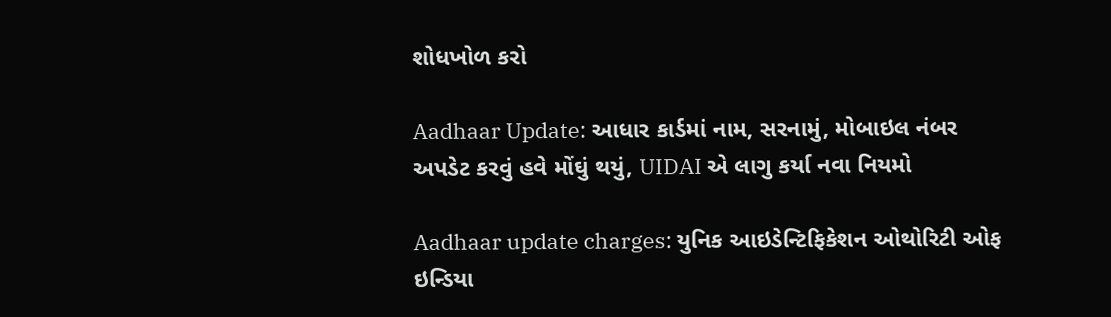શોધખોળ કરો

Aadhaar Update: આધાર કાર્ડમાં નામ, સરનામું, મોબાઇલ નંબર અપડેટ કરવું હવે મોંઘું થયું, UIDAI એ લાગુ કર્યા નવા નિયમો

Aadhaar update charges: યુનિક આઇડેન્‍ટિફિકેશન ઓથોરિટી ઓફ ઇન્‍ડિયા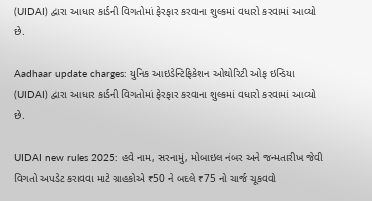(UIDAI) દ્વારા આધાર કાર્ડની વિગતોમાં ફેરફાર કરવાના શુલ્કમાં વધારો કરવામાં આવ્યો છે.

Aadhaar update charges: યુનિક આઇડેન્‍ટિફિકેશન ઓથોરિટી ઓફ ઇન્‍ડિયા (UIDAI) દ્વારા આધાર કાર્ડની વિગતોમાં ફેરફાર કરવાના શુલ્કમાં વધારો કરવામાં આવ્યો છે.

UIDAI new rules 2025: હવે નામ, સરનામું, મોબાઇલ નંબર અને જન્‍મતારીખ જેવી વિગતો અપડેટ કરાવવા માટે ગ્રાહકોએ ₹50 ને બદલે ₹75 નો ચાર્જ ચૂકવવો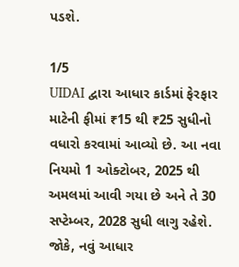પડશે.

1/5
UIDAI દ્વારા આધાર કાર્ડમાં ફેરફાર માટેની ફીમાં ₹15 થી ₹25 સુધીનો વધારો કરવામાં આવ્યો છે. આ નવા નિયમો 1 ઓક્ટોબર, 2025 થી અમલમાં આવી ગયા છે અને તે 30 સપ્ટેમ્બર, 2028 સુધી લાગુ રહેશે. જોકે, નવું આધાર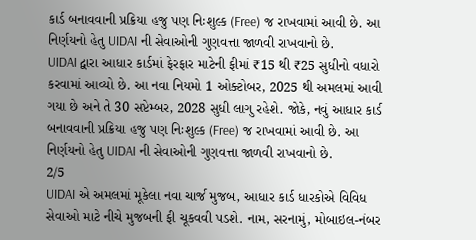કાર્ડ બનાવવાની પ્રક્રિયા હજુ પણ નિઃશુલ્ક (Free) જ રાખવામાં આવી છે. આ નિર્ણયનો હેતુ UIDAI ની સેવાઓની ગુણવત્તા જાળવી રાખવાનો છે.
UIDAI દ્વારા આધાર કાર્ડમાં ફેરફાર માટેની ફીમાં ₹15 થી ₹25 સુધીનો વધારો કરવામાં આવ્યો છે. આ નવા નિયમો 1 ઓક્ટોબર, 2025 થી અમલમાં આવી ગયા છે અને તે 30 સપ્ટેમ્બર, 2028 સુધી લાગુ રહેશે. જોકે, નવું આધાર કાર્ડ બનાવવાની પ્રક્રિયા હજુ પણ નિઃશુલ્ક (Free) જ રાખવામાં આવી છે. આ નિર્ણયનો હેતુ UIDAI ની સેવાઓની ગુણવત્તા જાળવી રાખવાનો છે.
2/5
UIDAI એ અમલમાં મૂકેલા નવા ચાર્જ મુજબ, આધાર કાર્ડ ધારકોએ વિવિધ સેવાઓ માટે નીચે મુજબની ફી ચૂકવવી પડશે. નામ, સરનામું, મોબાઇલ-નંબર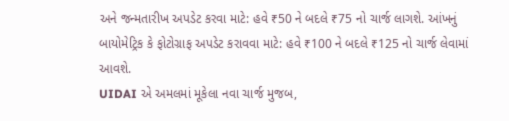અને જન્‍મતારીખ અપડેટ કરવા માટે: હવે ₹50 ને બદલે ₹75 નો ચાર્જ લાગશે. આંખનું બાયોમેટ્રિક કે ફોટોગ્રાફ અપડેટ કરાવવા માટે: હવે ₹100 ને બદલે ₹125 નો ચાર્જ લેવામાં આવશે.
UIDAI એ અમલમાં મૂકેલા નવા ચાર્જ મુજબ,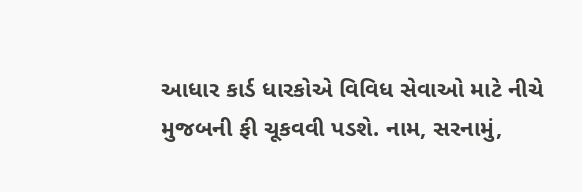આધાર કાર્ડ ધારકોએ વિવિધ સેવાઓ માટે નીચે મુજબની ફી ચૂકવવી પડશે. નામ, સરનામું,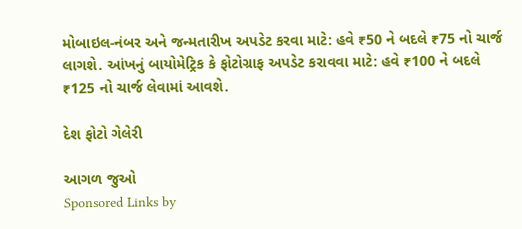મોબાઇલ-નંબર અને જન્‍મતારીખ અપડેટ કરવા માટે: હવે ₹50 ને બદલે ₹75 નો ચાર્જ લાગશે. આંખનું બાયોમેટ્રિક કે ફોટોગ્રાફ અપડેટ કરાવવા માટે: હવે ₹100 ને બદલે ₹125 નો ચાર્જ લેવામાં આવશે.

દેશ ફોટો ગેલેરી

આગળ જુઓ
Sponsored Links by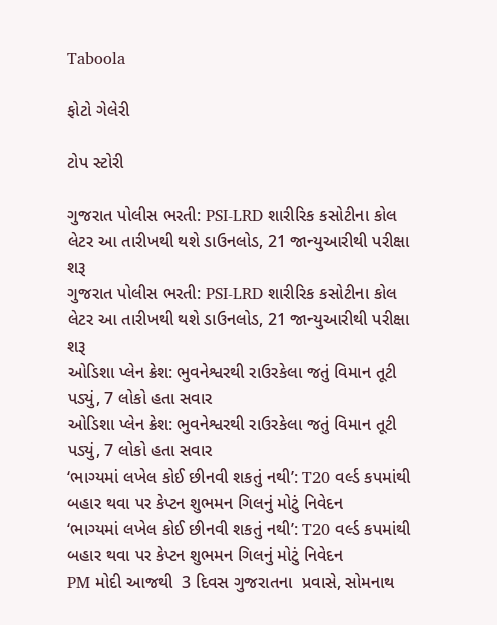Taboola

ફોટો ગેલેરી

ટોપ સ્ટોરી

ગુજરાત પોલીસ ભરતી: PSI-LRD શારીરિક કસોટીના કોલ લેટર આ તારીખથી થશે ડાઉનલોડ, 21 જાન્યુઆરીથી પરીક્ષા શરૂ
ગુજરાત પોલીસ ભરતી: PSI-LRD શારીરિક કસોટીના કોલ લેટર આ તારીખથી થશે ડાઉનલોડ, 21 જાન્યુઆરીથી પરીક્ષા શરૂ
ઓડિશા પ્લેન ક્રેશ: ભુવનેશ્વરથી રાઉરકેલા જતું વિમાન તૂટી પડ્યું, 7 લોકો હતા સવાર
ઓડિશા પ્લેન ક્રેશ: ભુવનેશ્વરથી રાઉરકેલા જતું વિમાન તૂટી પડ્યું, 7 લોકો હતા સવાર
‘ભાગ્યમાં લખેલ કોઈ છીનવી શકતું નથી’: T20 વર્લ્ડ કપમાંથી બહાર થવા પર કેપ્ટન શુભમન ગિલનું મોટું નિવેદન
‘ભાગ્યમાં લખેલ કોઈ છીનવી શકતું નથી’: T20 વર્લ્ડ કપમાંથી બહાર થવા પર કેપ્ટન શુભમન ગિલનું મોટું નિવેદન
PM મોદી આજથી  3 દિવસ ગુજરાતના  પ્રવાસે, સોમનાથ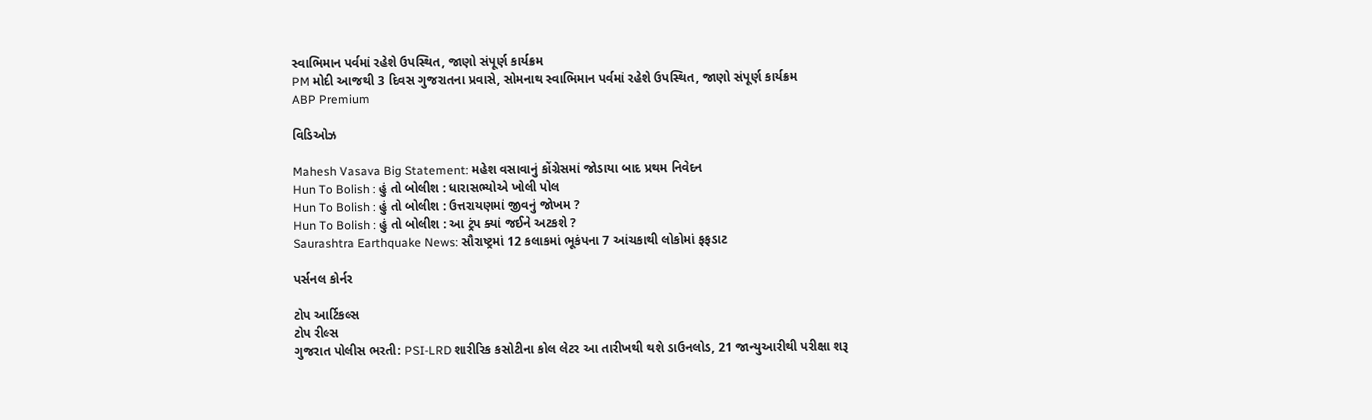સ્વાભિમાન પર્વમાં રહેશે ઉપસ્થિત, જાણો સંપૂર્ણ કાર્યક્રમ
PM મોદી આજથી 3 દિવસ ગુજરાતના પ્રવાસે, સોમનાથ સ્વાભિમાન પર્વમાં રહેશે ઉપસ્થિત, જાણો સંપૂર્ણ કાર્યક્રમ
ABP Premium

વિડિઓઝ

Mahesh Vasava Big Statement: મહેશ વસાવાનું કોંગ્રેસમાં જોડાયા બાદ પ્રથમ નિવેદન
Hun To Bolish : હું તો બોલીશ : ધારાસભ્યોએ ખોલી પોલ
Hun To Bolish : હું તો બોલીશ : ઉત્તરાયણમાં જીવનું જોખમ ?
Hun To Bolish : હું તો બોલીશ : આ ટ્રંપ ક્યાં જઈને અટકશે ?
Saurashtra Earthquake News: સૌરાષ્ટ્રમાં 12 કલાકમાં ભૂકંપના 7 આંચકાથી લોકોમાં ફફડાટ

પર્સનલ કોર્નર

ટોપ આર્ટિકલ્સ
ટોપ રીલ્સ
ગુજરાત પોલીસ ભરતી: PSI-LRD શારીરિક કસોટીના કોલ લેટર આ તારીખથી થશે ડાઉનલોડ, 21 જાન્યુઆરીથી પરીક્ષા શરૂ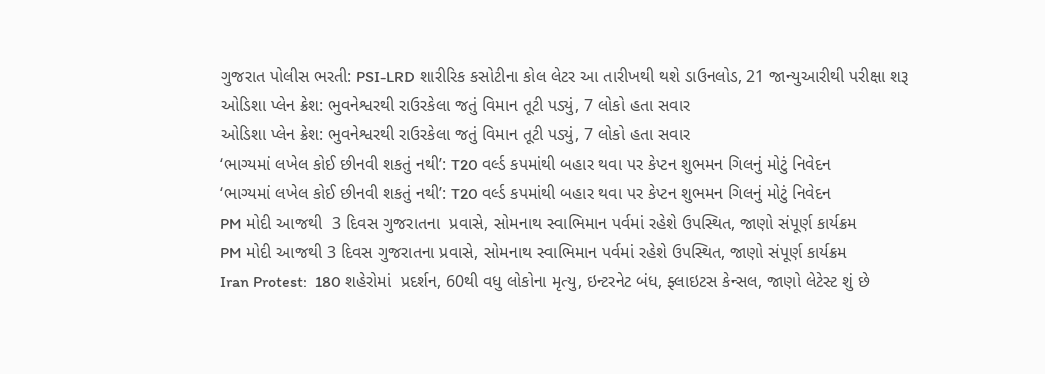ગુજરાત પોલીસ ભરતી: PSI-LRD શારીરિક કસોટીના કોલ લેટર આ તારીખથી થશે ડાઉનલોડ, 21 જાન્યુઆરીથી પરીક્ષા શરૂ
ઓડિશા પ્લેન ક્રેશ: ભુવનેશ્વરથી રાઉરકેલા જતું વિમાન તૂટી પડ્યું, 7 લોકો હતા સવાર
ઓડિશા પ્લેન ક્રેશ: ભુવનેશ્વરથી રાઉરકેલા જતું વિમાન તૂટી પડ્યું, 7 લોકો હતા સવાર
‘ભાગ્યમાં લખેલ કોઈ છીનવી શકતું નથી’: T20 વર્લ્ડ કપમાંથી બહાર થવા પર કેપ્ટન શુભમન ગિલનું મોટું નિવેદન
‘ભાગ્યમાં લખેલ કોઈ છીનવી શકતું નથી’: T20 વર્લ્ડ કપમાંથી બહાર થવા પર કેપ્ટન શુભમન ગિલનું મોટું નિવેદન
PM મોદી આજથી  3 દિવસ ગુજરાતના  પ્રવાસે, સોમનાથ સ્વાભિમાન પર્વમાં રહેશે ઉપસ્થિત, જાણો સંપૂર્ણ કાર્યક્રમ
PM મોદી આજથી 3 દિવસ ગુજરાતના પ્રવાસે, સોમનાથ સ્વાભિમાન પર્વમાં રહેશે ઉપસ્થિત, જાણો સંપૂર્ણ કાર્યક્રમ
Iran Protest:  180 શહેરોમાં  પ્રદર્શન, 60થી વધુ લોકોના મૃત્યુ, ઇન્ટરનેટ બંધ, ફ્લાઇટસ કેન્સલ, જાણો લેટેસ્ટ શું છે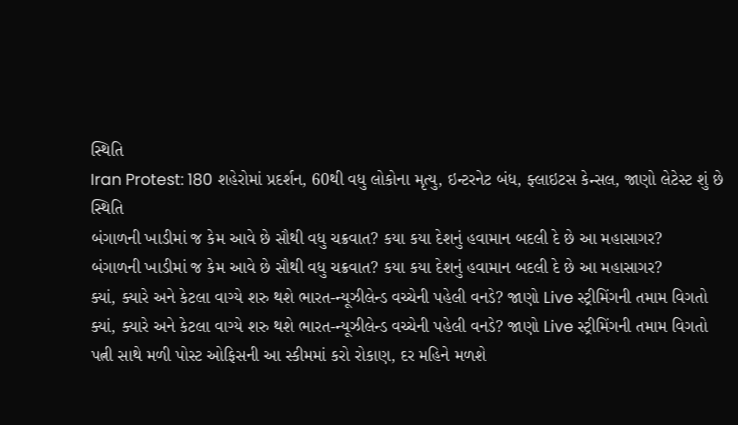સ્થિતિ
Iran Protest: 180 શહેરોમાં પ્રદર્શન, 60થી વધુ લોકોના મૃત્યુ, ઇન્ટરનેટ બંધ, ફ્લાઇટસ કેન્સલ, જાણો લેટેસ્ટ શું છે સ્થિતિ
બંગાળની ખાડીમાં જ કેમ આવે છે સૌથી વધુ ચક્રવાત? કયા કયા દેશનું હવામાન બદલી દે છે આ મહાસાગર?
બંગાળની ખાડીમાં જ કેમ આવે છે સૌથી વધુ ચક્રવાત? કયા કયા દેશનું હવામાન બદલી દે છે આ મહાસાગર?
ક્યાં, ક્યારે અને કેટલા વાગ્યે શરુ થશે ભારત-ન્યૂઝીલેન્ડ વચ્ચેની પહેલી વનડે? જાણો Live સ્ટ્રીમિંગની તમામ વિગતો
ક્યાં, ક્યારે અને કેટલા વાગ્યે શરુ થશે ભારત-ન્યૂઝીલેન્ડ વચ્ચેની પહેલી વનડે? જાણો Live સ્ટ્રીમિંગની તમામ વિગતો
પત્ની સાથે મળી પોસ્ટ ઓફિસની આ સ્કીમમાં કરો રોકાણ, દર મહિને મળશે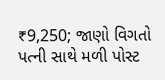₹9,250; જાણો વિગતો
પત્ની સાથે મળી પોસ્ટ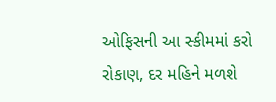ઓફિસની આ સ્કીમમાં કરો રોકાણ, દર મહિને મળશે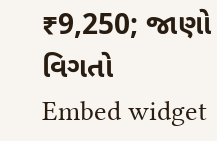₹9,250; જાણો વિગતો
Embed widget